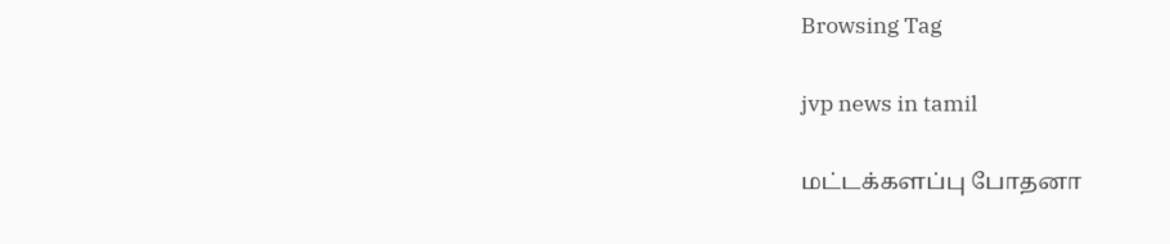Browsing Tag

jvp news in tamil

மட்டக்களப்பு போதனா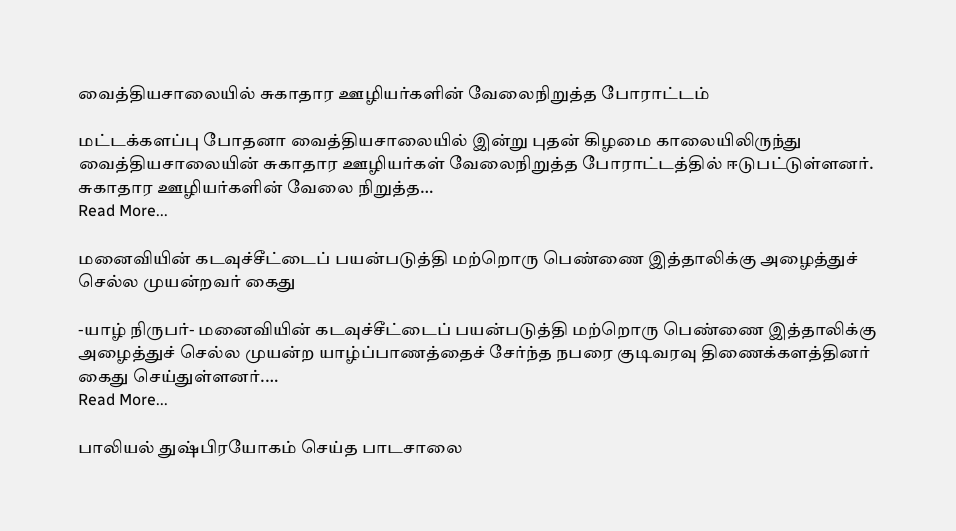வைத்தியசாலையில் சுகாதார ஊழியர்களின் வேலைநிறுத்த போராட்டம்

மட்டக்களப்பு போதனா வைத்தியசாலையில் இன்று புதன் கிழமை காலையிலிருந்து வைத்தியசாலையின் சுகாதார ஊழியர்கள் வேலைநிறுத்த போராட்டத்தில் ஈடுபட்டுள்ளனர். சுகாதார ஊழியர்களின் வேலை நிறுத்த…
Read More...

மனைவியின் கடவுச்சீட்டைப் பயன்படுத்தி மற்றொரு பெண்ணை இத்தாலிக்கு அழைத்துச் செல்ல முயன்றவர் கைது

-யாழ் நிருபர்- மனைவியின் கடவுச்சீட்டைப் பயன்படுத்தி மற்றொரு பெண்ணை இத்தாலிக்கு அழைத்துச் செல்ல முயன்ற யாழ்ப்பாணத்தைச் சேர்ந்த நபரை குடிவரவு திணைக்களத்தினர் கைது செய்துள்ளனர்.…
Read More...

பாலியல் துஷ்பிரயோகம் செய்த பாடசாலை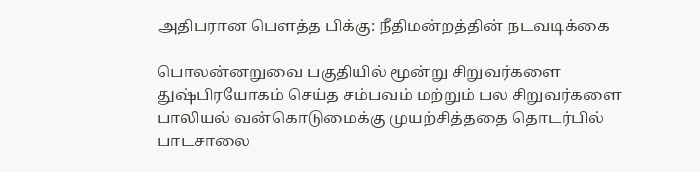அதிபரான பௌத்த பிக்கு: நீதிமன்றத்தின் நடவடிக்கை

பொலன்னறுவை பகுதியில் மூன்று சிறுவர்களை துஷ்பிரயோகம் செய்த சம்பவம் மற்றும் பல சிறுவர்களை பாலியல் வன்கொடுமைக்கு முயற்சித்ததை தொடர்பில் பாடசாலை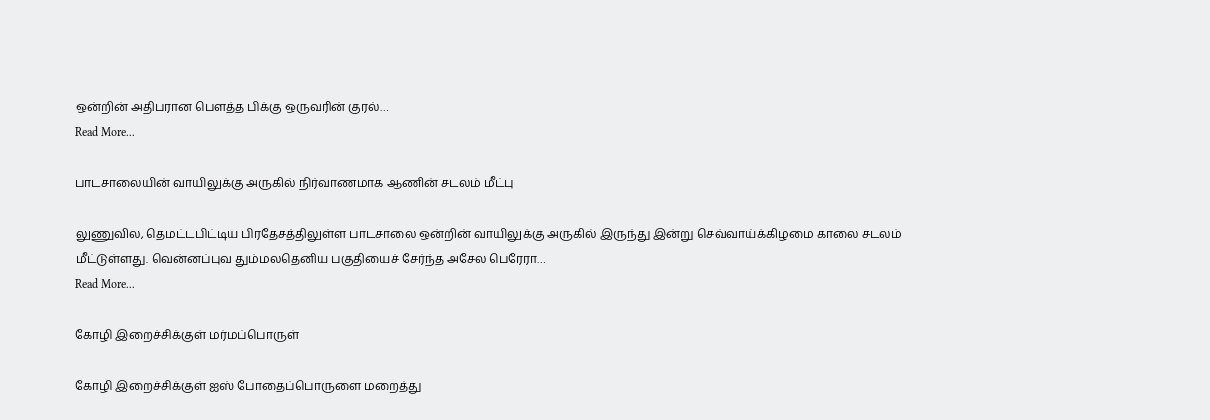ஒன்றின் அதிபரான பௌத்த பிக்கு ஒருவரின் குரல்…
Read More...

பாடசாலையின் வாயிலுக்கு அருகில் நிர்வாணமாக ஆணின் சடலம் மீட்பு

லுணுவில, தெமட்டபிட்டிய பிரதேசத்திலுள்ள பாடசாலை ஒன்றின் வாயிலுக்கு அருகில் இருந்து இன்று செவ்வாய்க்கிழமை காலை சடலம் மீட்டுள்ளது. வென்னப்புவ தும்மலதெனிய பகுதியைச் சேர்ந்த அசேல பெரேரா…
Read More...

கோழி இறைச்சிக்குள் மர்மப்பொருள்

கோழி இறைச்சிக்குள் ஐஸ் போதைப்பொருளை மறைத்து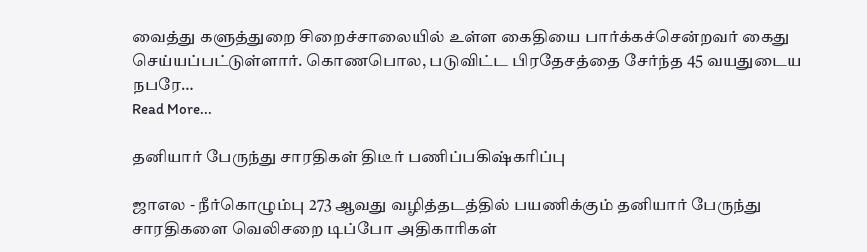வைத்து களுத்துறை சிறைச்சாலையில் உள்ள கைதியை பார்க்கச்சென்றவர் கைது செய்யப்பட்டுள்ளார். கொணபொல, படுவிட்ட பிரதேசத்தை சேர்ந்த 45 வயதுடைய நபரே…
Read More...

தனியார் பேருந்து சாரதிகள் திடீர் பணிப்பகிஷ்கரிப்பு

ஜாஎல - நீர்கொழும்பு 273 ஆவது வழித்தடத்தில் பயணிக்கும் தனியார் பேருந்து சாரதிகளை வெலிசறை டிப்போ அதிகாரிகள்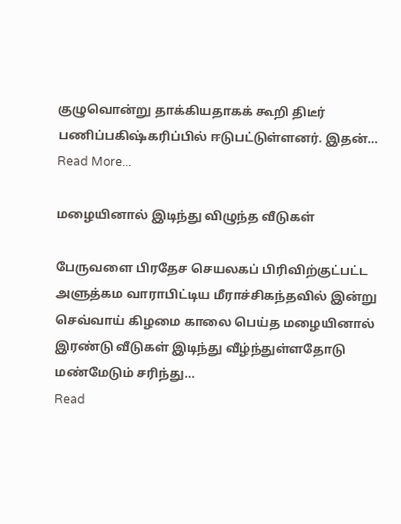குழுவொன்று தாக்கியதாகக் கூறி திடீர் பணிப்பகிஷ்கரிப்பில் ஈடுபட்டுள்ளனர். இதன்…
Read More...

மழையினால் இடிந்து விழுந்த வீடுகள்

பேருவளை பிரதேச செயலகப் பிரிவிற்குட்பட்ட அளுத்கம வாராபிட்டிய மீராச்சிகந்தவில் இன்று செவ்வாய் கிழமை காலை பெய்த மழையினால் இரண்டு வீடுகள் இடிந்து வீழ்ந்துள்ளதோடு மண்மேடும் சரிந்து…
Read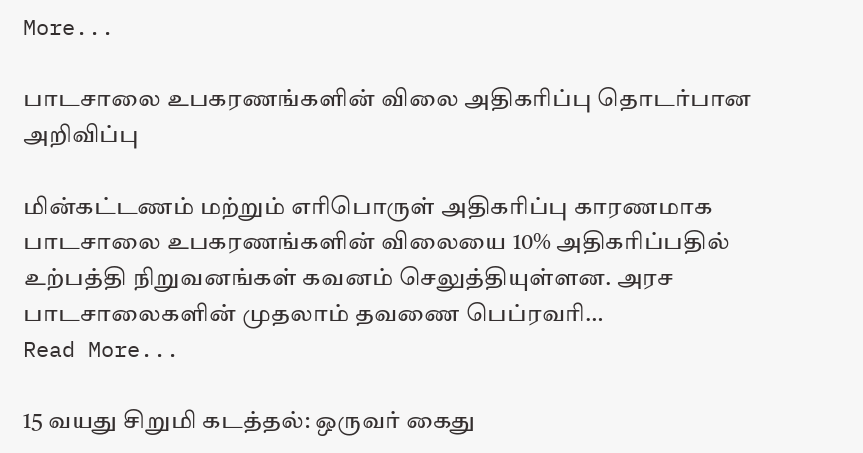More...

பாடசாலை உபகரணங்களின் விலை அதிகரிப்பு தொடர்பான அறிவிப்பு

மின்கட்டணம் மற்றும் எரிபொருள் அதிகரிப்பு காரணமாக பாடசாலை உபகரணங்களின் விலையை 10% அதிகரிப்பதில் உற்பத்தி நிறுவனங்கள் கவனம் செலுத்தியுள்ளன. அரச பாடசாலைகளின் முதலாம் தவணை பெப்ரவரி…
Read More...

15 வயது சிறுமி கடத்தல்: ஒருவர் கைது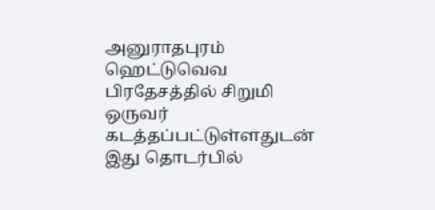அனுராதபுரம் ஹெட்டுவெவ பிரதேசத்தில் சிறுமி ஒருவர் கடத்தப்பட்டுள்ளதுடன் இது தொடர்பில்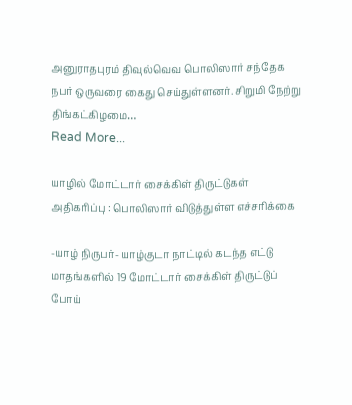அனுராதபுரம் திவுல்வெவ பொலிஸார் சந்தேக நபர் ஒருவரை கைது செய்துள்ளனர். சிறுமி நேற்று திங்கட்கிழமை…
Read More...

யாழில் மோட்டார் சைக்கிள் திருட்டுகள் அதிகரிப்பு : பொலிஸார் விடுத்துள்ள எச்சரிக்கை

-யாழ் நிருபர்- யாழ்குடா நாட்டில் கடந்த எட்டு மாதங்களில் 19 மோட்டார் சைக்கிள் திருட்டுப் போய்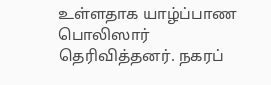உள்ளதாக யாழ்ப்பாண பொலிஸார் தெரிவித்தனர். நகரப்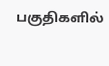பகுதிகளில்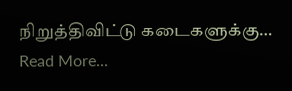நிறுத்திவிட்டு கடைகளுக்கு…
Read More...